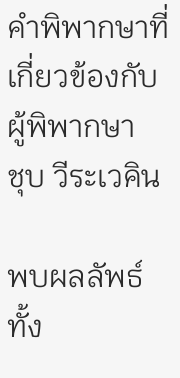คำพิพากษาที่เกี่ยวข้องกับผู้พิพากษา
ชุบ วีระเวคิน

พบผลลัพธ์ทั้ง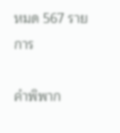หมด 567 รายการ

คำพิพาก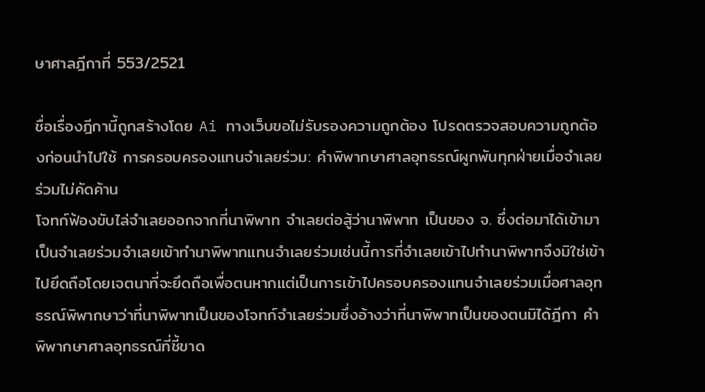ษาศาลฎีกาที่ 553/2521

ชื่อเรื่องฎีกานี้ถูกสร้างโดย Ai ทางเว็บขอไม่รับรองความถูกต้อง โปรดตรวจสอบความถูกต้องก่อนนำไปใช้ การครอบครองแทนจำเลยร่วม: คำพิพากษาศาลอุทธรณ์ผูกพันทุกฝ่ายเมื่อจำเลยร่วมไม่คัดค้าน
โจทก์ฟ้องขับไล่จำเลยออกจากที่นาพิพาท จำเลยต่อสู้ว่านาพิพาท เป็นของ จ. ซึ่งต่อมาได้เข้ามาเป็นจำเลยร่วมจำเลยเข้าทำนาพิพาทแทนจำเลยร่วมเช่นนี้การที่จำเลยเข้าไปทำนาพิพาทจึงมิใช่เข้าไปยึดถือโดยเจตนาที่จะยึดถือเพื่อตนหากแต่เป็นการเข้าไปครอบครองแทนจำเลยร่วมเมื่อศาลอุทธรณ์พิพากษาว่าที่นาพิพาทเป็นของโจทก์จำเลยร่วมซึ่งอ้างว่าที่นาพิพาทเป็นของตนมิได้ฎีกา คำพิพากษาศาลอุทธรณ์ที่ชี้ขาด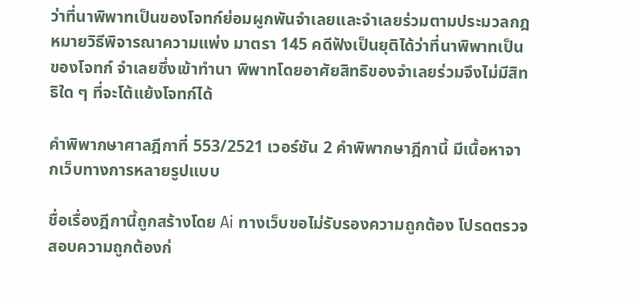ว่าที่นาพิพาทเป็นของโจทก์ย่อมผูกพันจำเลยและจำเลยร่วมตามประมวลกฎหมายวิธีพิจารณาความแพ่ง มาตรา 145 คดีฟังเป็นยุติได้ว่าที่นาพิพาทเป็นของโจทก์ จำเลยซึ่งเข้าทำนา พิพาทโดยอาศัยสิทธิของจำเลยร่วมจึงไม่มีสิทธิใด ๆ ที่จะโต้แย้งโจทก์ได้

คำพิพากษาศาลฎีกาที่ 553/2521 เวอร์ชัน 2 คำพิพากษาฎีกานี้ มีเนื้อหาจากเว็บทางการหลายรูปแบบ

ชื่อเรื่องฎีกานี้ถูกสร้างโดย Ai ทางเว็บขอไม่รับรองความถูกต้อง โปรดตรวจสอบความถูกต้องก่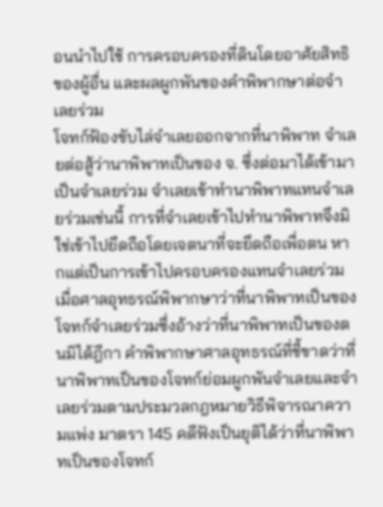อนนำไปใช้ การครอบครองที่ดินโดยอาศัยสิทธิของผู้อื่น และผลผูกพันของคำพิพากษาต่อจำเลยร่วม
โจทก์ฟ้องขับไล่จำเลยออกจากที่นาพิพาท จำเลยต่อสู้ว่านาพิพาทเป็นของ จ. ซึ่งต่อมาได้เข้ามาเป็นจำเลยร่วม จำเลยเข้าทำนาพิพาทแทนจำเลยร่วมเช่นนี้ การที่จำเลยเข้าไปทำนาพิพาทจึงมิใช่เข้าไปยึดถือโดยเจตนาที่จะยึดถือเพื่อตน หากแต่เป็นการเข้าไปครอบครองแทนจำเลยร่วม เมื่อศาลอุทธรณ์พิพากษาว่าที่นาพิพาทเป็นของโจทก์จำเลยร่วมซึ่งอ้างว่าที่นาพิพาทเป็นของตนมิได้ฎีกา คำพิพากษาศาลอุทธรณ์ที่ชี้ขาดว่าที่นาพิพาทเป็นของโจทก์ย่อมผูกพันจำเลยและจำเลยร่วมตามประมวลกฎหมายวิธีพิจารณาความแพ่ง มาตรา 145 คดีฟังเป็นยุติได้ว่าที่นาพิพาทเป็นของโจทก์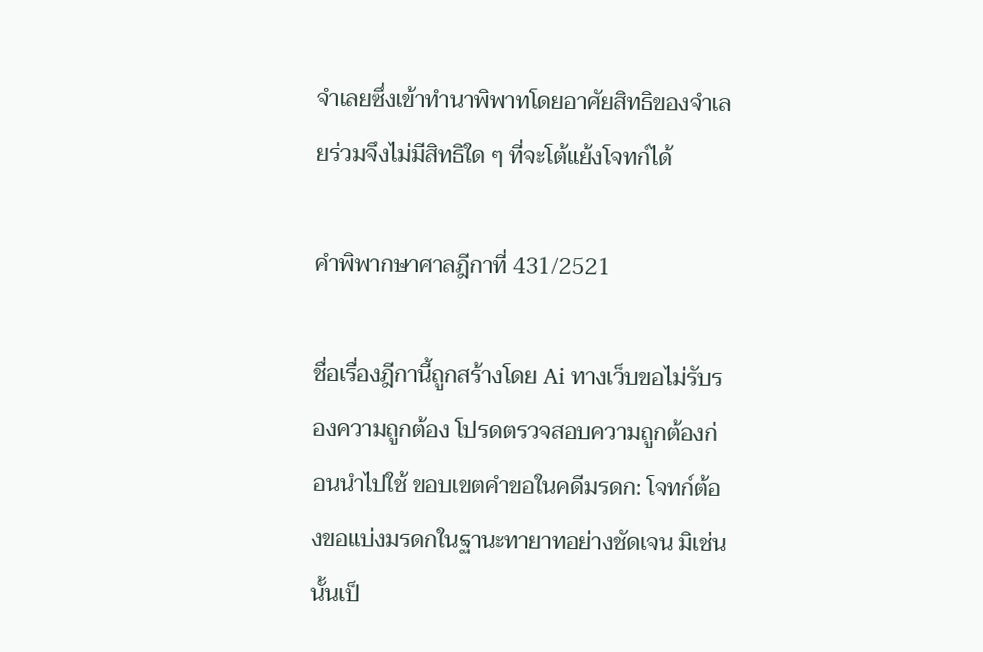จำเลยซึ่งเข้าทำนาพิพาทโดยอาศัยสิทธิของจำเลยร่วมจึงไม่มีสิทธิใด ๆ ที่จะโต้แย้งโจทก์ได้

คำพิพากษาศาลฎีกาที่ 431/2521

ชื่อเรื่องฎีกานี้ถูกสร้างโดย Ai ทางเว็บขอไม่รับรองความถูกต้อง โปรดตรวจสอบความถูกต้องก่อนนำไปใช้ ขอบเขตคำขอในคดีมรดก: โจทก์ต้องขอแบ่งมรดกในฐานะทายาทอย่างชัดเจน มิเช่นนั้นเป็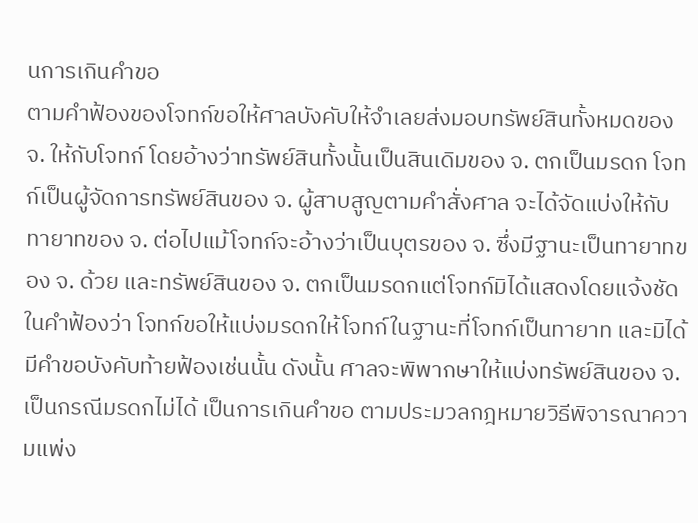นการเกินคำขอ
ตามคำฟ้องของโจทก์ขอให้ศาลบังคับให้จำเลยส่งมอบทรัพย์สินทั้งหมดของ จ. ให้กับโจทก์ โดยอ้างว่าทรัพย์สินทั้งนั้นเป็นสินเดิมของ จ. ตกเป็นมรดก โจทก์เป็นผู้จัดการทรัพย์สินของ จ. ผู้สาบสูญตามคำสั่งศาล จะได้จัดแบ่งให้กับทายาทของ จ. ต่อไปแม้โจทก์จะอ้างว่าเป็นบุตรของ จ. ซึ่งมีฐานะเป็นทายาทของ จ. ด้วย และทรัพย์สินของ จ. ตกเป็นมรดกแต่โจทก์มิได้แสดงโดยแจ้งชัดในคำฟ้องว่า โจทก์ขอให้แบ่งมรดกให้โจทก์ในฐานะที่โจทก์เป็นทายาท และมิได้มีคำขอบังคับท้ายฟ้องเช่นนั้น ดังนั้น ศาลจะพิพากษาให้แบ่งทรัพย์สินของ จ. เป็นกรณีมรดกไม่ได้ เป็นการเกินคำขอ ตามประมวลกฎหมายวิธีพิจารณาความแพ่ง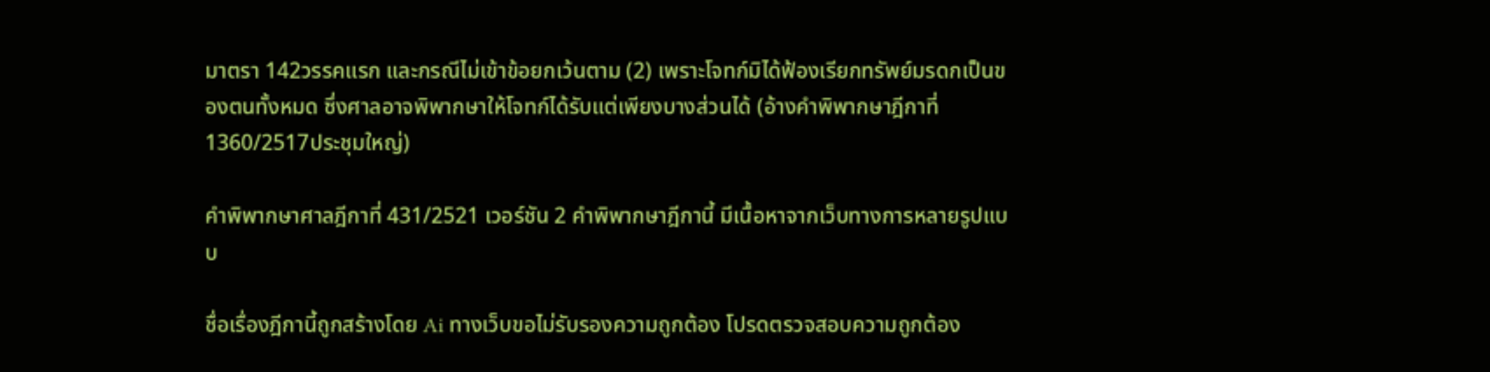มาตรา 142วรรคแรก และกรณีไม่เข้าข้อยกเว้นตาม (2) เพราะโจทก์มิได้ฟ้องเรียกทรัพย์มรดกเป็นของตนทั้งหมด ซึ่งศาลอาจพิพากษาให้โจทก์ได้รับแต่เพียงบางส่วนได้ (อ้างคำพิพากษาฎีกาที่ 1360/2517ประชุมใหญ่)

คำพิพากษาศาลฎีกาที่ 431/2521 เวอร์ชัน 2 คำพิพากษาฎีกานี้ มีเนื้อหาจากเว็บทางการหลายรูปแบบ

ชื่อเรื่องฎีกานี้ถูกสร้างโดย Ai ทางเว็บขอไม่รับรองความถูกต้อง โปรดตรวจสอบความถูกต้อง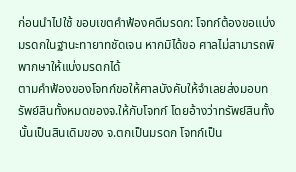ก่อนนำไปใช้ ขอบเขตคำฟ้องคดีมรดก: โจทก์ต้องขอแบ่งมรดกในฐานะทายาทชัดเจน หากมิได้ขอ ศาลไม่สามารถพิพากษาให้แบ่งมรดกได้
ตามคำฟ้องของโจทก์ขอให้ศาลบังคับให้จำเลยส่งมอบทรัพย์สินทั้งหมดของจ.ให้กับโจทก์ โดยอ้างว่าทรัพย์สินทั้งนั้นเป็นสินเดิมของ จ.ตกเป็นมรดก โจทก์เป็น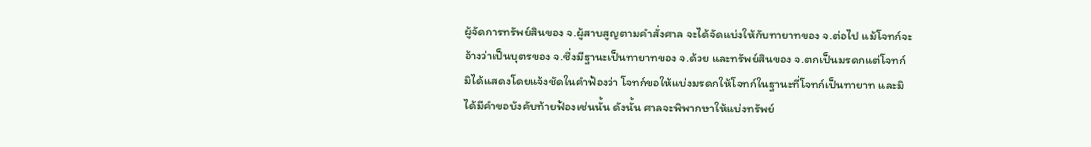ผู้จัดการทรัพย์สินของ จ.ผู้สาบสูญตามคำสั่งศาล จะได้จัดแบ่งให้กับทายาทของ จ.ต่อไป แม้โจทก์จะอ้างว่าเป็นบุตรของ จ.ซึ่งมีฐานะเป็นทายาทของ จ.ด้วย และทรัพย์สินของ จ.ตกเป็นมรดกแต่โจทก์มิได้แสดงโดยแจ้งชัดในคำฟ้องว่า โจทก์ขอให้แบ่งมรดกให้โจทก์ในฐานะที่โจทก์เป็นทายาท และมิได้มีคำขอบังคับท้ายฟ้องเช่นนั้น ดังนั้น ศาลจะพิพากษาให้แบ่งทรัพย์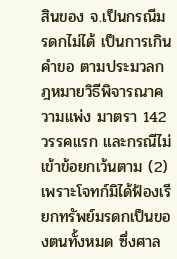สินของ จ.เป็นกรณีมรดกไม่ได้ เป็นการเกินคำขอ ตามประมวลกฎหมายวิธีพิจารณาความแพ่ง มาตรา 142 วรรคแรก และกรณีไม่เข้าข้อยกเว้นตาม (2) เพราะโจทก์มิได้ฟ้องเรียกทรัพย์มรดกเป็นของตนทั้งหมด ซึ่งศาล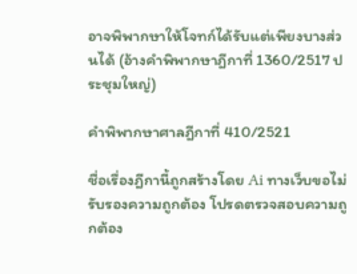อาจพิพากษาให้โจทก์ได้รับแต่เพียงบางส่วนได้ (อ้างคำพิพากษาฎีกาที่ 1360/2517 ประชุมใหญ่)

คำพิพากษาศาลฎีกาที่ 410/2521

ชื่อเรื่องฎีกานี้ถูกสร้างโดย Ai ทางเว็บขอไม่รับรองความถูกต้อง โปรดตรวจสอบความถูกต้อง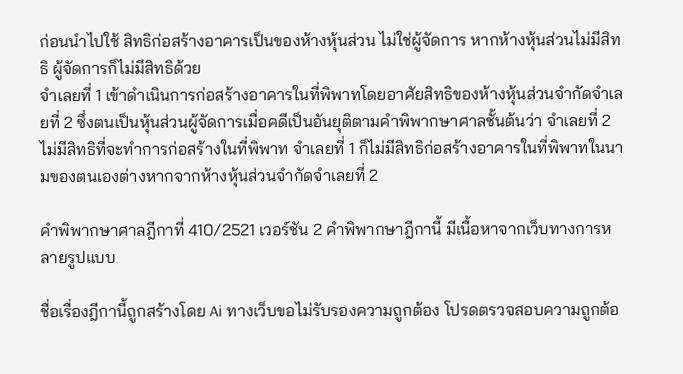ก่อนนำไปใช้ สิทธิก่อสร้างอาคารเป็นของห้างหุ้นส่วน ไม่ใช่ผู้จัดการ หากห้างหุ้นส่วนไม่มีสิทธิ ผู้จัดการก็ไม่มีสิทธิด้วย
จำเลยที่ 1 เข้าดำเนินการก่อสร้างอาคารในที่พิพาทโดยอาศัยสิทธิของห้างหุ้นส่วนจำกัดจำเลยที่ 2 ซึ่งตนเป็นหุ้นส่วนผู้จัดการเมื่อคดีเป็นอันยุติตามคำพิพากษาศาลชั้นต้นว่า จำเลยที่ 2 ไม่มีสิทธิที่จะทำการก่อสร้างในที่พิพาท จำเลยที่ 1 ก็ไม่มีสิทธิก่อสร้างอาคารในที่พิพาทในนามของตนเองต่างหากจากห้างหุ้นส่วนจำกัดจำเลยที่ 2

คำพิพากษาศาลฎีกาที่ 410/2521 เวอร์ชัน 2 คำพิพากษาฎีกานี้ มีเนื้อหาจากเว็บทางการหลายรูปแบบ

ชื่อเรื่องฎีกานี้ถูกสร้างโดย Ai ทางเว็บขอไม่รับรองความถูกต้อง โปรดตรวจสอบความถูกต้อ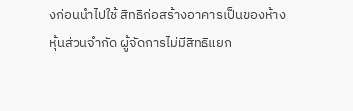งก่อนนำไปใช้ สิทธิก่อสร้างอาคารเป็นของห้างหุ้นส่วนจำกัด ผู้จัดการไม่มีสิทธิแยก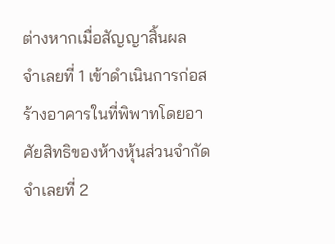ต่างหากเมื่อสัญญาสิ้นผล
จำเลยที่ 1 เข้าดำเนินการก่อสร้างอาคารในที่พิพาทโดยอาศัยสิทธิของห้างหุ้นส่วนจำกัดจำเลยที่ 2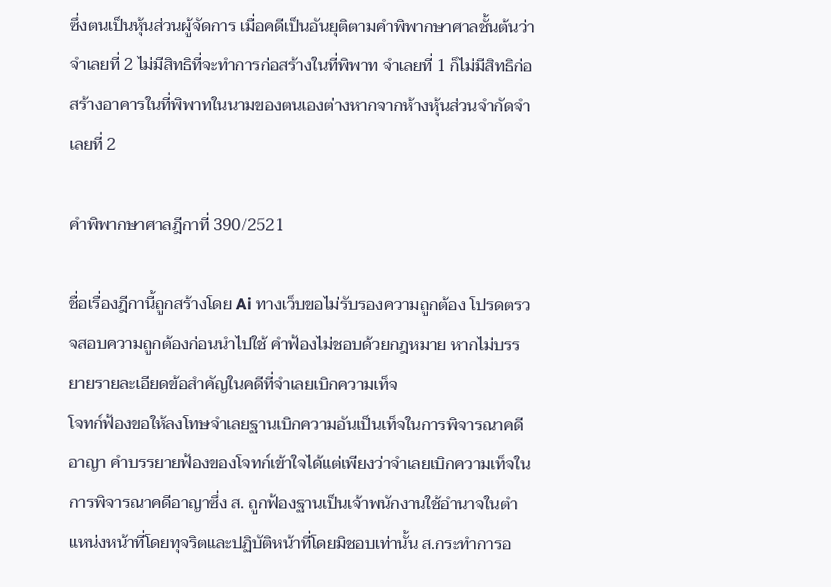ซึ่งตนเป็นหุ้นส่วนผู้จัดการ เมื่อคดีเป็นอันยุติตามคำพิพากษาศาลชั้นต้นว่า จำเลยที่ 2 ไม่มีสิทธิที่จะทำการก่อสร้างในที่พิพาท จำเลยที่ 1 ก็ไม่มีสิทธิก่อสร้างอาคารในที่พิพาทในนามของตนเองต่างหากจากห้างหุ้นส่วนจำกัดจำเลยที่ 2

คำพิพากษาศาลฎีกาที่ 390/2521

ชื่อเรื่องฎีกานี้ถูกสร้างโดย Ai ทางเว็บขอไม่รับรองความถูกต้อง โปรดตรวจสอบความถูกต้องก่อนนำไปใช้ คำฟ้องไม่ชอบด้วยกฎหมาย หากไม่บรรยายรายละเอียดข้อสำคัญในคดีที่จำเลยเบิกความเท็จ
โจทก์ฟ้องขอให้ลงโทษจำเลยฐานเบิกความอันเป็นเท็จในการพิจารณาคดีอาญา คำบรรยายฟ้องของโจทก์เข้าใจได้แต่เพียงว่าจำเลยเบิกความเท็จในการพิจารณาคดีอาญาซึ่ง ส. ถูกฟ้องฐานเป็นเจ้าพนักงานใช้อำนาจในตำแหน่งหน้าที่โดยทุจริตและปฏิบัติหน้าที่โดยมิชอบเท่านั้น ส.กระทำการอ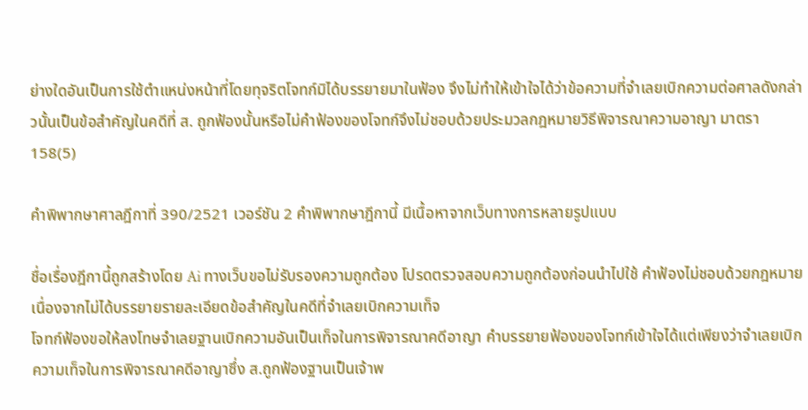ย่างใดอันเป็นการใช้ตำแหน่งหน้าที่โดยทุจริตโจทก์มิได้บรรยายมาในฟ้อง จึงไม่ทำให้เข้าใจได้ว่าข้อความที่จำเลยเบิกความต่อศาลดังกล่าวนั้นเป็นข้อสำคัญในคดีที่ ส. ถูกฟ้องนั้นหรือไม่คำฟ้องของโจทก์จึงไม่ชอบด้วยประมวลกฎหมายวิธีพิจารณาความอาญา มาตรา 158(5)

คำพิพากษาศาลฎีกาที่ 390/2521 เวอร์ชัน 2 คำพิพากษาฎีกานี้ มีเนื้อหาจากเว็บทางการหลายรูปแบบ

ชื่อเรื่องฎีกานี้ถูกสร้างโดย Ai ทางเว็บขอไม่รับรองความถูกต้อง โปรดตรวจสอบความถูกต้องก่อนนำไปใช้ คำฟ้องไม่ชอบด้วยกฎหมายเนื่องจากไม่ได้บรรยายรายละเอียดข้อสำคัญในคดีที่จำเลยเบิกความเท็จ
โจทก์ฟ้องขอให้ลงโทษจำเลยฐานเบิกความอันเป็นเท็จในการพิจารณาคดีอาญา คำบรรยายฟ้องของโจทก์เข้าใจได้แต่เพียงว่าจำเลยเบิกความเท็จในการพิจารณาคดีอาญาซึ่ง ส.ถูกฟ้องฐานเป็นเจ้าพ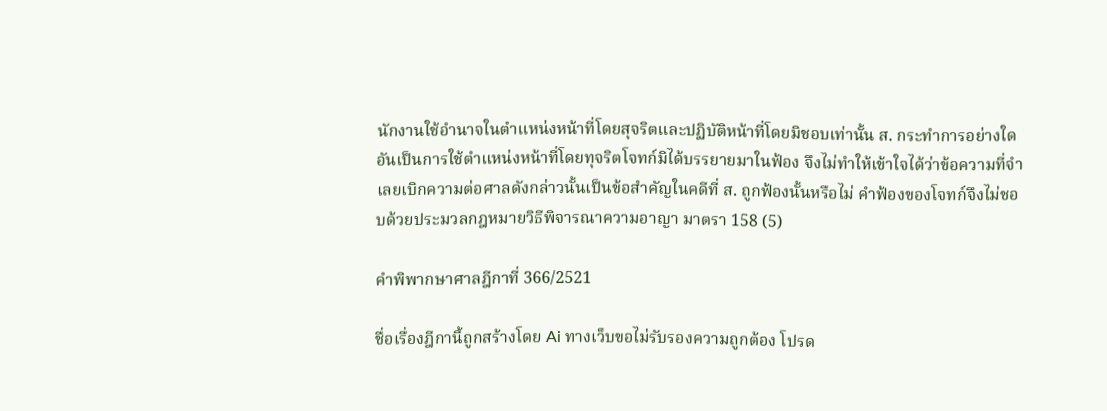นักงานใช้อำนาจในตำแหน่งหน้าที่โดยสุจริตและปฏิบัติหน้าที่โดยมิชอบเท่านั้น ส. กระทำการอย่างใดอันเป็นการใช้ตำแหน่งหน้าที่โดยทุจริตโจทก์มิได้บรรยายมาในฟ้อง จึงไม่ทำให้เข้าใจได้ว่าข้อความที่จำเลยเบิกความต่อศาลดังกล่าวนั้นเป็นข้อสำคัญในคดีที่ ส. ถูกฟ้องนั้นหรือไม่ คำฟ้องของโจทก์จึงไม่ชอบด้วยประมวลกฎหมายวิธีพิจารณาความอาญา มาตรา 158 (5)

คำพิพากษาศาลฎีกาที่ 366/2521

ชื่อเรื่องฎีกานี้ถูกสร้างโดย Ai ทางเว็บขอไม่รับรองความถูกต้อง โปรด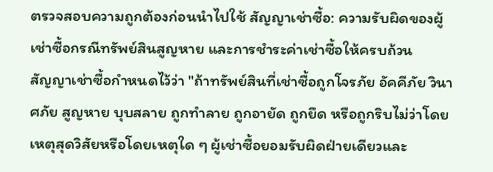ตรวจสอบความถูกต้องก่อนนำไปใช้ สัญญาเช่าซื้อ: ความรับผิดของผู้เช่าซื้อกรณีทรัพย์สินสูญหาย และการชำระค่าเช่าซื้อให้ครบถ้วน
สัญญาเช่าซื้อกำหนดไว้ว่า "ถ้าทรัพย์สินที่เช่าซื้อถูกโจรภัย อัคคีภัย วินาศภัย สูญหาย บุบสลาย ถูกทำลาย ถูกอายัด ถูกยึด หรือถูกริบไม่ว่าโดยเหตุสุดวิสัยหรือโดยเหตุใด ๆ ผู้เช่าซื้อยอมรับผิดฝ่ายเดียวและ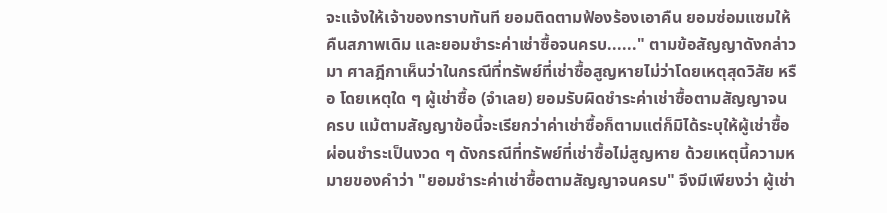จะแจ้งให้เจ้าของทราบทันที ยอมติดตามฟ้องร้องเอาคืน ยอมซ่อมแซมให้คืนสภาพเดิม และยอมชำระค่าเช่าซื้อจนครบ......" ตามข้อสัญญาดังกล่าวมา ศาลฎีกาเห็นว่าในกรณีที่ทรัพย์ที่เช่าซื้อสูญหายไม่ว่าโดยเหตุสุดวิสัย หรือ โดยเหตุใด ๆ ผู้เช่าซื้อ (จำเลย) ยอมรับผิดชำระค่าเช่าซื้อตามสัญญาจนครบ แม้ตามสัญญาข้อนี้จะเรียกว่าค่าเช่าซื้อก็ตามแต่ก็มิได้ระบุให้ผู้เช่าซื้อผ่อนชำระเป็นงวด ๆ ดังกรณีที่ทรัพย์ที่เช่าซื้อไม่สูญหาย ด้วยเหตุนี้ความหมายของคำว่า "ยอมชำระค่าเช่าซื้อตามสัญญาจนครบ" จึงมีเพียงว่า ผู้เช่า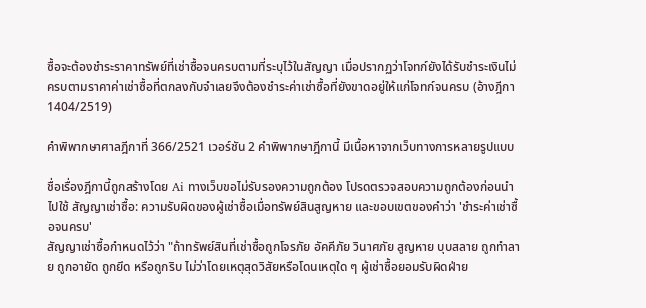ซื้อจะต้องชำระราคาทรัพย์ที่เช่าซื้อจนครบตามที่ระบุไว้ในสัญญา เมื่อปรากฏว่าโจทก์ยังได้รับชำระเงินไม่ครบตามราคาค่าเช่าซื้อที่ตกลงกับจำเลยจึงต้องชำระค่าเช่าซื้อที่ยังขาดอยู่ให้แก่โจทก์จนครบ (อ้างฎีกา 1404/2519)

คำพิพากษาศาลฎีกาที่ 366/2521 เวอร์ชัน 2 คำพิพากษาฎีกานี้ มีเนื้อหาจากเว็บทางการหลายรูปแบบ

ชื่อเรื่องฎีกานี้ถูกสร้างโดย Ai ทางเว็บขอไม่รับรองความถูกต้อง โปรดตรวจสอบความถูกต้องก่อนนำไปใช้ สัญญาเช่าซื้อ: ความรับผิดของผู้เช่าซื้อเมื่อทรัพย์สินสูญหาย และขอบเขตของคำว่า 'ชำระค่าเช่าซื้อจนครบ'
สัญญาเช่าซื้อกำหนดไว้ว่า "ถ้าทรัพย์สินที่เช่าซื้อถูกโจรภัย อัคคีภัย วินาศภัย สูญหาย บุบสลาย ถูกทำลาย ถูกอายัด ถูกยึด หรือถูกริบ ไม่ว่าโดยเหตุสุดวิสัยหรือโดนเหตุใด ๆ ผู้เช่าซื้อยอมรับผิดฝ่าย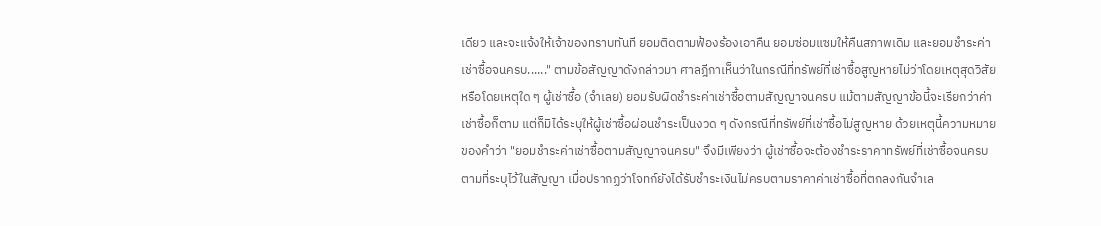เดียว และจะแจ้งให้เจ้าของทราบทันที ยอมติดตามฟ้องร้องเอาคืน ยอมซ่อมแซมให้คืนสภาพเดิม และยอมชำระค่าเช่าซื้อจนครบ......" ตามข้อสัญญาดังกล่าวมา ศาลฎีกาเห็นว่าในกรณีที่ทรัพย์ที่เช่าซื้อสูญหายไม่ว่าโดยเหตุสุดวิสัย หรือโดยเหตุใด ๆ ผู้เช่าซื้อ (จำเลย) ยอมรับผิดชำระค่าเช่าซื้อตามสัญญาจนครบ แม้ตามสัญญาข้อนี้จะเรียกว่าค่าเช่าซื้อก็ตาม แต่ก็มิได้ระบุให้ผู้เช่าซื้อผ่อนชำระเป็นงวด ๆ ดังกรณีที่ทรัพย์ที่เช่าซื้อไม่สูญหาย ด้วยเหตุนี้ความหมายของคำว่า "ยอมชำระค่าเช่าซื้อตามสัญญาจนครบ" จึงมีเพียงว่า ผู้เช่าซื้อจะต้องชำระราคาทรัพย์ที่เช่าซื้อจนครบตามที่ระบุไว้ในสัญญา เมื่อปรากฏว่าโจทก์ยังได้รับชำระเงินไม่ครบตามราคาค่าเช่าซื้อที่ตกลงกันจำเล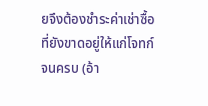ยจึงต้องชำระค่าเช่าซื้อที่ยังขาดอยู่ให้แก่โจทก์จนครบ (อ้า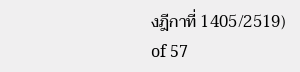งฎีกาที่ 1405/2519)
of 57